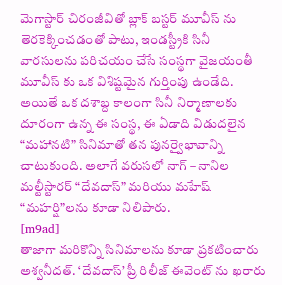మెగాస్టార్ చిరంజీవితో బ్లాక్ బస్టర్ మూవీస్ ను తెరకెక్కించడంతో పాటు, ఇండస్ట్రీకి సినీ వారసులను పరిచయం చేసే సంస్థగా వైజయంతీ మూవీస్ కు ఒక విశిష్టమైన గుర్తింపు ఉండేది. అయితే ఒక దశాబ్ద కాలంగా సినీ నిర్మాణాలకు దూరంగా ఉన్న ఈ సంస్థ, ఈ ఏడాది విడుదలైన “మహానటి” సినిమాతో తన పునర్వైభావాన్ని చాటుకుంది. అలాగే వరుసలో నాగ్ – నానిల మల్టీస్టారర్ “దేవదాస్” మరియు మహేష్ “మహర్షి”లను కూడా నిలిపారు.
[m9ad]
తాజాగా మరికొన్ని సినిమాలను కూడా ప్రకటించారు అశ్వనీదత్. ‘దేవదాస్’ ప్రీ రిలీజ్ ఈవెంట్ ను ఖరారు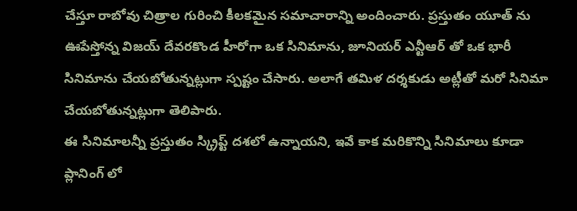చేస్తూ రాబోవు చిత్రాల గురించి కీలకమైన సమాచారాన్ని అందించారు. ప్రస్తుతం యూత్ ను ఊపేస్తోన్న విజయ్ దేవరకొండ హీరోగా ఒక సినిమాను, జూనియర్ ఎన్టీఆర్ తో ఒక భారీ సినిమాను చేయబోతున్నట్లుగా స్పష్టం చేసారు. అలాగే తమిళ దర్శకుడు అట్లీతో మరో సినిమా చేయబోతున్నట్లుగా తెలిపారు.
ఈ సినిమాలన్నీ ప్రస్తుతం స్క్రిప్ట్ దశలో ఉన్నాయని, ఇవే కాక మరికొన్ని సినిమాలు కూడా ప్లానింగ్ లో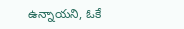ఉన్నాయని, ఓకే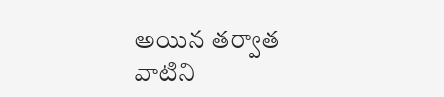అయిన తర్వాత వాటిని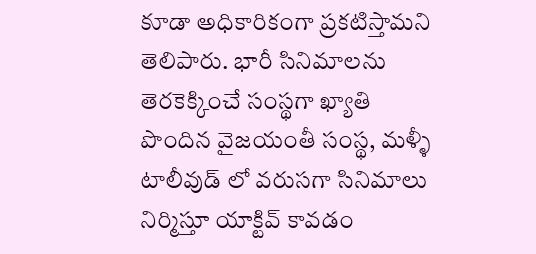కూడా అధికారికంగా ప్రకటిస్తామని తెలిపారు. భారీ సినిమాలను తెరకెక్కించే సంస్థగా ఖ్యాతి పొందిన వైజయంతీ సంస్థ, మళ్ళీ టాలీవుడ్ లో వరుసగా సినిమాలు నిర్మిస్తూ యాక్టివ్ కావడం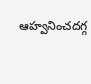ఆహ్వనించదగ్గ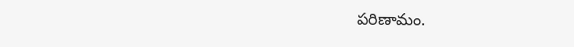పరిణామం.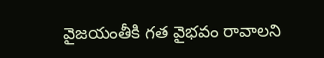వైజయంతీకి గత వైభవం రావాలని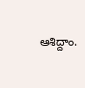ఆశిద్దాం.